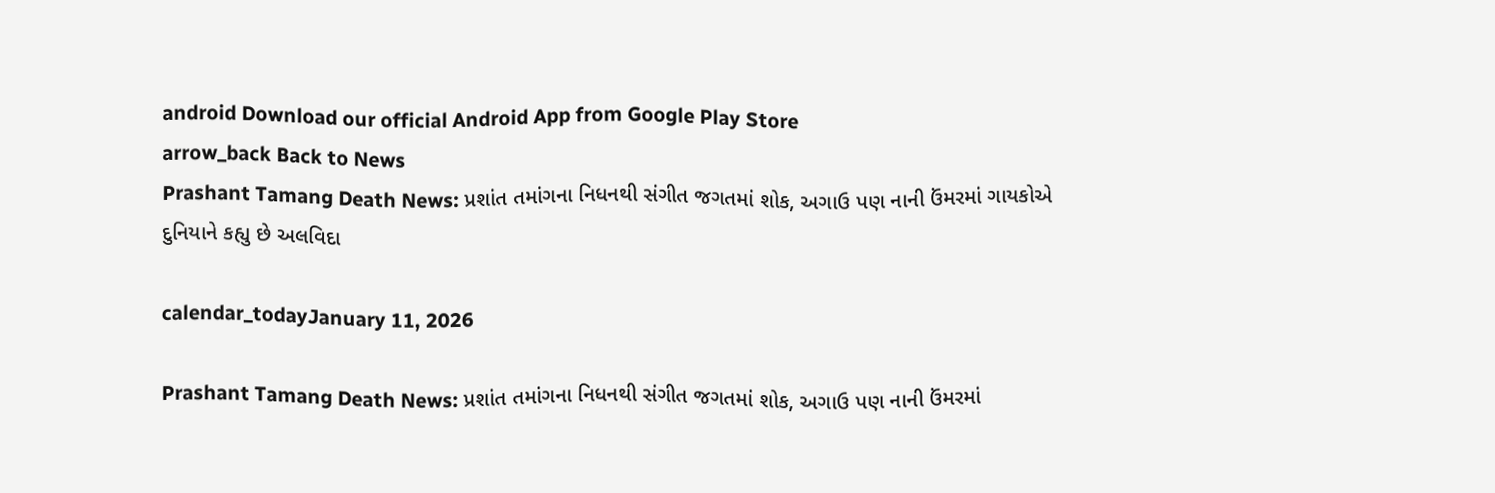android Download our official Android App from Google Play Store
arrow_back Back to News
Prashant Tamang Death News: પ્રશાંત તમાંગના નિધનથી સંગીત જગતમાં શોક, અગાઉ પણ નાની ઉંમરમાં ગાયકોએ દુનિયાને કહ્યુ છે અલવિદા

calendar_todayJanuary 11, 2026

Prashant Tamang Death News: પ્રશાંત તમાંગના નિધનથી સંગીત જગતમાં શોક, અગાઉ પણ નાની ઉંમરમાં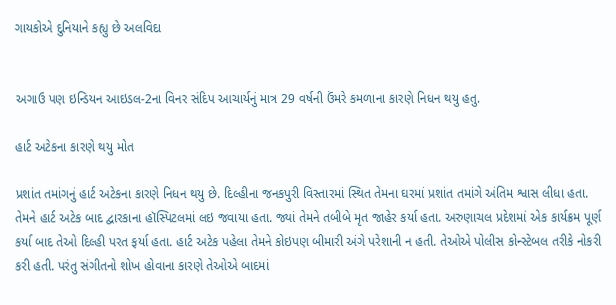ગાયકોએ દુનિયાને કહ્યુ છે અલવિદા


અગાઉ પણ ઇન્ડિયન આઇડલ-2ના વિનર સંદિપ આચાર્યનું માત્ર 29 વર્ષની ઉંમરે કમળાના કારણે નિધન થયુ હતુ.

હાર્ટ અટેકના કારણે થયુ મોત

પ્રશાંત તમાંગનું હાર્ટ અટેકના કારણે નિધન થયુ છે. દિલ્હીના જનકપુરી વિસ્તારમાં સ્થિત તેમના ઘરમાં પ્રશાંત તમાંગે અંતિમ શ્વાસ લીધા હતા. તેમને હાર્ટ અટેક બાદ દ્વારકાના હૉસ્પિટલમાં લઇ જવાયા હતા. જ્યાં તેમને તબીબે મૃત જાહેર કર્યા હતા. અરુણાચલ પ્રદેશમાં એક કાર્યક્રમ પૂર્ણ કર્યા બાદ તેઓ દિલ્હી પરત ફર્યા હતા. હાર્ટ અટેક પહેલા તેમને કોઇપણ બીમારી અંગે પરેશાની ન હતી. તેઓએ પોલીસ કોન્સ્ટેબલ તરીકે નોકરી કરી હતી. પરંતુ સંગીતનો શોખ હોવાના કારણે તેઓએ બાદમાં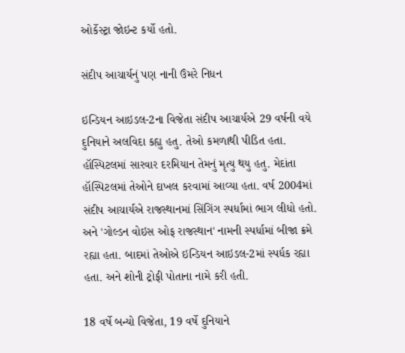ઓર્કેસ્ટ્રા જોઇન્ટ કર્યો હતો.

સંદીપ આચાર્યનું પણ નાની ઉંમરે નિધન

ઇન્ડિયન આઇડલ-2ના વિજેતા સંદીપ આચાર્યએ 29 વર્ષની વયે દુનિયાને અલવિદા કહ્યુ હતુ. તેઓ કમળાથી પીડિત હતા. હૉસ્પિટલમાં સારવાર દરમિયાન તેમનું મૃત્યુ થયુ હતુ. મેદાંતા હૉસ્પિટલમાં તેઓને દાખલ કરવામાં આવ્યા હતા. વર્ષ 2004માં સંદીપ આચાર્યએ રાજસ્થાનમાં સિંગિંગ સ્પર્ધામાં ભાગ લીધો હતો. અને 'ગોલ્ડન વોઇસ ઓફ રાજસ્થાન' નામની સ્પર્ધામાં બીજા ક્રમે રહ્યા હતા. બાદમાં તેઓએ ઇન્ડિયન આઇડલ-2માં સ્પર્ધક રહ્યા હતા. અને શોની ટ્રોફી પોતાના નામે કરી હતી.

18 વર્ષે બન્યો વિજેતા, 19 વર્ષે દુનિયાને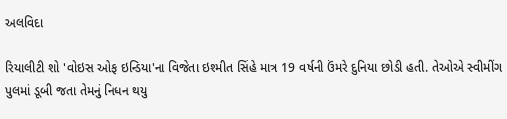અલવિદા

રિયાલીટી શો 'વોઇસ ઓફ ઇન્ડિયા'ના વિજેતા ઇશ્મીત સિંહે માત્ર 19 વર્ષની ઉંમરે દુનિયા છોડી હતી. તેઓએ સ્વીમીંગ પુલમાં ડૂબી જતા તેમનું નિધન થયુ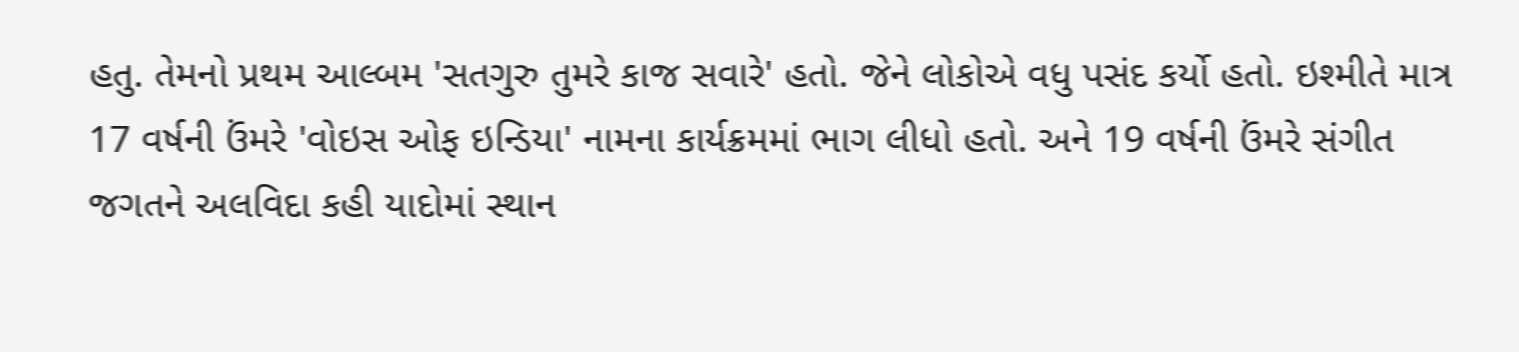હતુ. તેમનો પ્રથમ આલ્બમ 'સતગુરુ તુમરે કાજ સવારે' હતો. જેને લોકોએ વધુ પસંદ કર્યો હતો. ઇશ્મીતે માત્ર 17 વર્ષની ઉંમરે 'વોઇસ ઓફ ઇન્ડિયા' નામના કાર્યક્રમમાં ભાગ લીધો હતો. અને 19 વર્ષની ઉંમરે સંગીત જગતને અલવિદા કહી યાદોમાં સ્થાન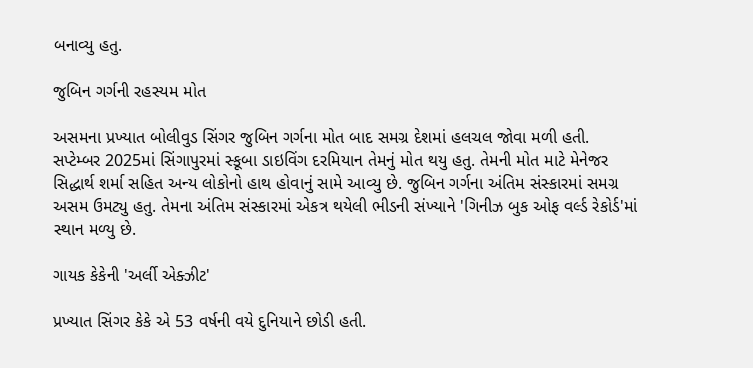બનાવ્યુ હતુ.

જુબિન ગર્ગની રહસ્યમ મોત

અસમના પ્રખ્યાત બોલીવુડ સિંગર જુબિન ગર્ગના મોત બાદ સમગ્ર દેશમાં હલચલ જોવા મળી હતી. સપ્ટેમ્બર 2025માં સિંગાપુરમાં સ્કૂબા ડાઇવિંગ દરમિયાન તેમનું મોત થયુ હતુ. તેમની મોત માટે મેનેજર સિદ્ધાર્થ શર્મા સહિત અન્ય લોકોનો હાથ હોવાનું સામે આવ્યુ છે. જુબિન ગર્ગના અંતિમ સંસ્કારમાં સમગ્ર અસમ ઉમટ્યુ હતુ. તેમના અંતિમ સંસ્કારમાં એકત્ર થયેલી ભીડની સંખ્યાને 'ગિનીઝ બુક ઓફ વર્લ્ડ રેકોર્ડ'માં સ્થાન મળ્યુ છે.

ગાયક કેકેની 'અર્લી એક્ઝીટ'

પ્રખ્યાત સિંગર કેકે એ 53 વર્ષની વયે દુનિયાને છોડી હતી.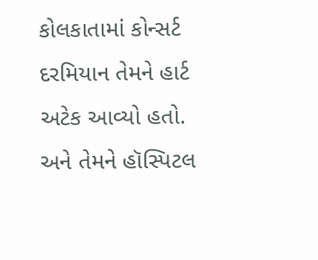કોલકાતામાં કોન્સર્ટ દરમિયાન તેમને હાર્ટ અટેક આવ્યો હતો. અને તેમને હૉસ્પિટલ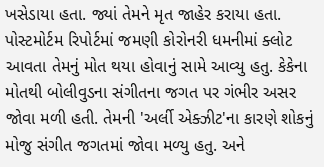ખસેડાયા હતા. જ્યાં તેમને મૃત જાહેર કરાયા હતા. પોસ્ટમોર્ટમ રિપોર્ટમાં જમણી કોરોનરી ધમનીમાં ક્લોટ આવતા તેમનું મોત થયા હોવાનું સામે આવ્યુ હતુ. કેકેના મોતથી બોલીવુડના સંગીતના જગત પર ગંભીર અસર જોવા મળી હતી. તેમની 'અર્લી એક્ઝીટ'ના કારણે શોકનું મોજુ સંગીત જગતમાં જોવા મળ્યુ હતુ. અને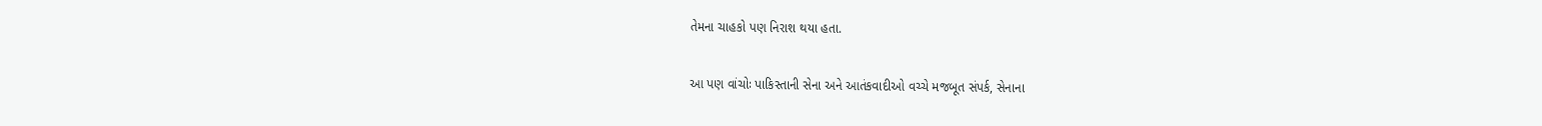તેમના ચાહકો પણ નિરાશ થયા હતા.

આ પણ વાંચોઃ પાકિસ્તાની સેના અને આતંકવાદીઓ વચ્ચે મજબૂત સંપર્ક, સેનાના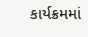કાર્યક્રમમાં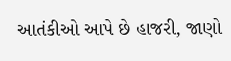આતંકીઓ આપે છે હાજરી, જાણો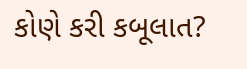કોણે કરી કબૂલાત?